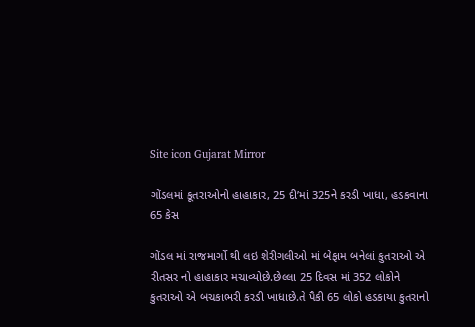Site icon Gujarat Mirror

ગોંડલમાં કૂતરાઓનો હાહાકાર, 25 દી’માં 325ને કરડી ખાધા, હડકવાના 65 કેસ

ગોંડલ માં રાજમાર્ગો થી લઇ શેરીગલીઓ માં બેફામ બનેલાં કુતરાઓ એ રીતસર નો હાહાકાર મચાવ્યોછે.છેલ્લા 25 દિવસ માં 352 લોકોને કુતરાઓ એ બચકાભરી કરડી ખાધાછે.તે પૈકી 65 લોકો હડકાયા કુતરાનો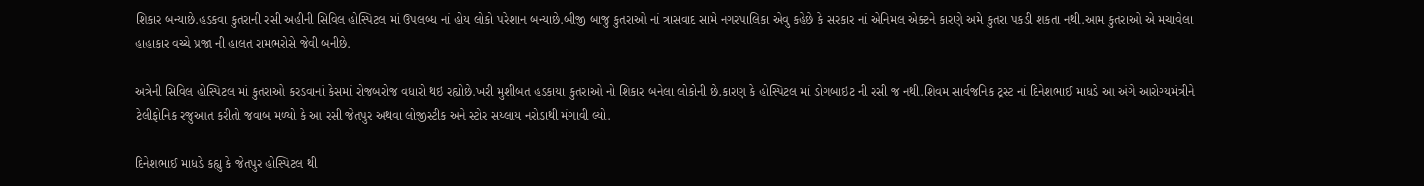શિકાર બન્યાછે.હડકવા કુતરાની રસી અહીની સિવિલ હોસ્પિટલ માં ઉપલબ્ધ નાં હોય લોકો પરેશાન બન્યાછે.બીજી બાજુ કુતરાઓ નાં ત્રાસવાદ સામે નગરપાલિકા એવુ કહેછે કે સરકાર નાં એનિમલ એક્ટને કારણે અમે કુતરા પકડી શકતા નથી.આમ કુતરાઓ એ મચાવેલા હાહાકાર વચ્ચે પ્રજા ની હાલત રામભરોસે જેવી બનીછે.

અત્રેની સિવિલ હોસ્પિટલ માં કુતરાઓ કરડવાનાં કેસમાં રોજબરોજ વધારો થઇ રહ્યોછે.ખરી મુશીબત હડકાયા કુતરાઓ નો શિકાર બનેલા લોકોની છે.કારણ કે હોસ્પિટલ માં ડોગબાઇટ ની રસી જ નથી.શિવમ સાર્વજનિક ટ્રસ્ટ નાં દિનેશભાઈ માધડે આ અંગે આરોગ્યમંત્રીને ટેલીફોનિક રજુઆત કરીતો જવાબ મળ્યો કે આ રસી જેતપુર અથવા લોજીસ્ટીક અને સ્ટોર સય્લાય નરોડાથી મંગાવી લ્યો.

દિનેશભાઈ માધડે કહ્યુ કે જેતપુર હોસ્પિટલ થી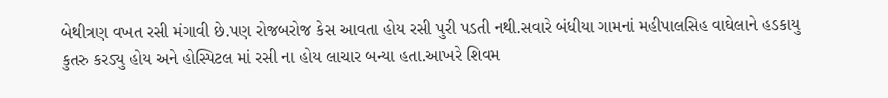બેથીત્રણ વખત રસી મંગાવી છે.પણ રોજબરોજ કેસ આવતા હોય રસી પુરી પડતી નથી.સવારે બંધીયા ગામનાં મહીપાલસિહ વાઘેલાને હડકાયુ કુતરુ કરડ્યુ હોય અને હોસ્પિટલ માં રસી ના હોય લાચાર બન્યા હતા.આખરે શિવમ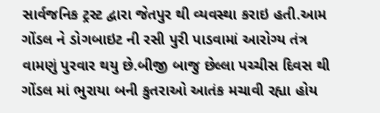સાર્વજનિક ટ્રસ્ટ દ્વારા જેતપુર થી વ્યવસ્થા કરાઇ હતી.આમ ગોંડલ ને ડોગબાઇટ ની રસી પુરી પાડવામાં આરોગ્ય તંત્ર વામણું પુરવાર થયુ છે.બીજી બાજુ છેલ્લા પચ્ચીસ દિવસ થી ગોંડલ માં ભુરાયા બની કુતરાઓ આતંક મચાવી રહ્યા હોય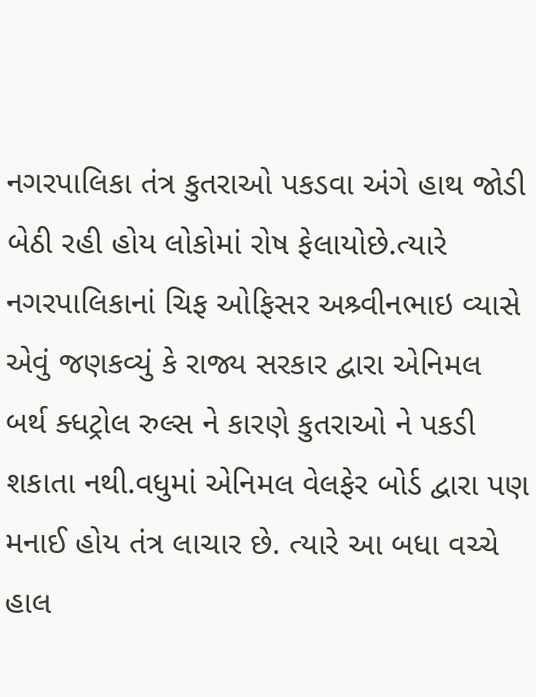નગરપાલિકા તંત્ર કુતરાઓ પકડવા અંગે હાથ જોડી બેઠી રહી હોય લોકોમાં રોષ ફેલાયોછે.ત્યારે નગરપાલિકાનાં ચિફ ઓફિસર અશ્ર્વીનભાઇ વ્યાસે એવું જણકવ્યું કે રાજ્ય સરકાર દ્વારા એનિમલ બર્થ ક્ધટ્રોલ રુલ્સ ને કારણે કુતરાઓ ને પકડી શકાતા નથી.વધુમાં એનિમલ વેલફેર બોર્ડ દ્વારા પણ મનાઈ હોય તંત્ર લાચાર છે. ત્યારે આ બધા વચ્ચે હાલ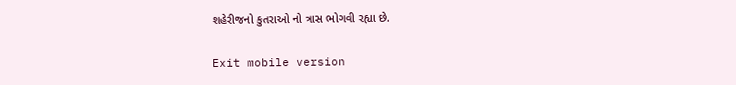શહેરીજનો કુતરાઓ નો ત્રાસ ભોગવી રહ્યા છે.

Exit mobile version